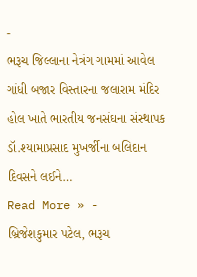-
ભરૂચ જિલ્લાના નેત્રંગ ગામમાં આવેલ ગાંધી બજાર વિસ્તારના જલારામ મંદિર હોલ ખાતે ભારતીય જનસંઘના સંસ્થાપક ડૉ.શ્યામાપ્રસાદ મુખર્જીના બલિદાન દિવસને લઈને…
Read More » -
બ્રિજેશકુમાર પટેલ, ભરૂચ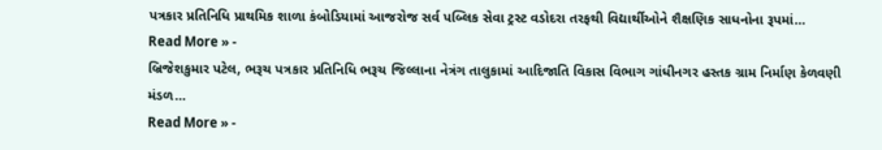પત્રકાર પ્રતિનિધિ પ્રાથમિક શાળા કંબોડિયામાં આજરોજ સર્વ પબ્લિક સેવા ટ્રસ્ટ વડોદરા તરફથી વિદ્યાર્થીઓને શૈક્ષણિક સાધનોના રૂપમાં…
Read More » -
બ્રિજેશકુમાર પટેલ, ભરૂચ પત્રકાર પ્રતિનિધિ ભરૂચ જિલ્લાના નેત્રંગ તાલુકામાં આદિજાતિ વિકાસ વિભાગ ગાંધીનગર હસ્તક ગ્રામ નિર્માણ કેળવણી મંડળ…
Read More » -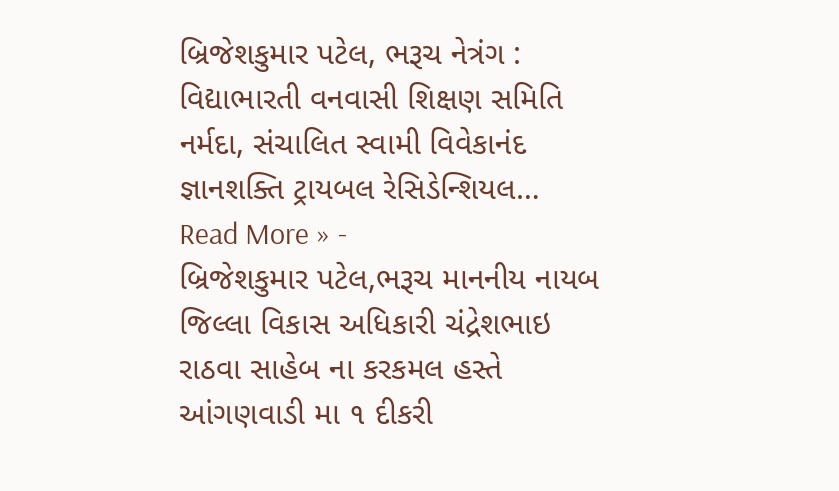બ્રિજેશકુમાર પટેલ, ભરૂચ નેત્રંગ : વિદ્યાભારતી વનવાસી શિક્ષણ સમિતિ નર્મદા, સંચાલિત સ્વામી વિવેકાનંદ જ્ઞાનશક્તિ ટ્રાયબલ રેસિડેન્શિયલ…
Read More » -
બ્રિજેશકુમાર પટેલ,ભરૂચ માનનીય નાયબ જિલ્લા વિકાસ અધિકારી ચંદ્રેશભાઇ રાઠવા સાહેબ ના કરકમલ હસ્તે આંગણવાડી મા ૧ દીકરી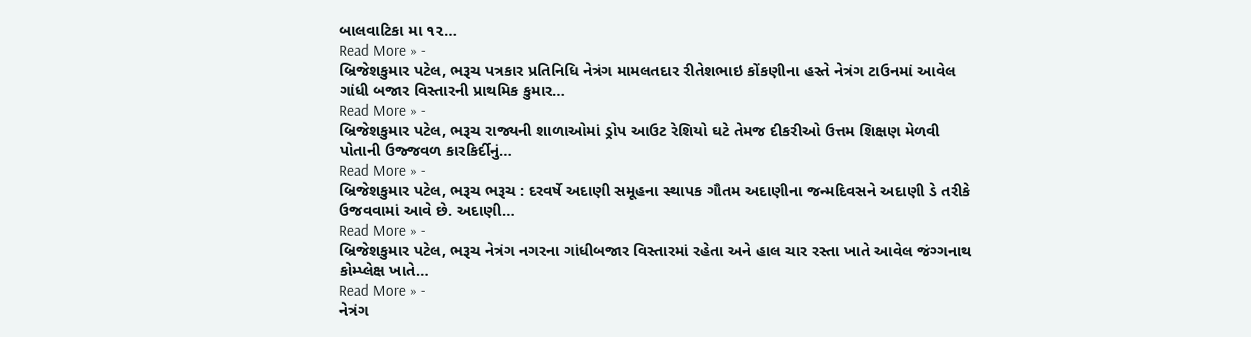બાલવાટિકા મા ૧૨…
Read More » -
બ્રિજેશકુમાર પટેલ, ભરૂચ પત્રકાર પ્રતિનિધિ નેત્રંગ મામલતદાર રીતેશભાઇ કોંકણીના હસ્તે નેત્રંગ ટાઉનમાં આવેલ ગાંધી બજાર વિસ્તારની પ્રાથમિક કુમાર…
Read More » -
બ્રિજેશકુમાર પટેલ, ભરૂચ રાજ્યની શાળાઓમાં ડ્રોપ આઉટ રેશિયો ઘટે તેમજ દીકરીઓ ઉત્તમ શિક્ષણ મેળવી પોતાની ઉજ્જવળ કારકિર્દીનું…
Read More » -
બ્રિજેશકુમાર પટેલ, ભરૂચ ભરૂચ : દરવર્ષે અદાણી સમૂહના સ્થાપક ગૌતમ અદાણીના જન્મદિવસને અદાણી ડે તરીકે ઉજવવામાં આવે છે. અદાણી…
Read More » -
બ્રિજેશકુમાર પટેલ, ભરૂચ નેત્રંગ નગરના ગાંધીબજાર વિસ્તારમાં રહેતા અને હાલ ચાર રસ્તા ખાતે આવેલ જંગ્ગનાથ કોમ્પ્લેક્ષ ખાતે…
Read More » -
નેત્રંગ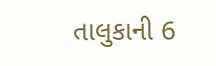તાલુકાની 6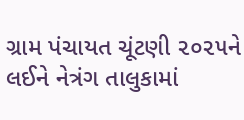ગ્રામ પંચાયત ચૂંટણી ૨૦૨૫ને લઈને નેત્રંગ તાલુકામાં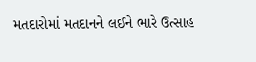મતદારોમાં મતદાનને લઈને ભારે ઉત્સાહ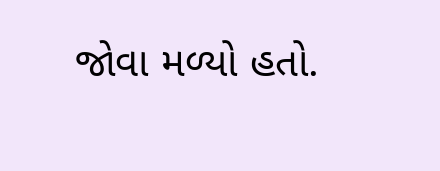જોવા મળ્યો હતો.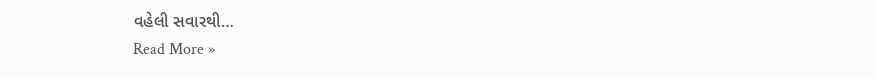વહેલી સવારથી…
Read More »